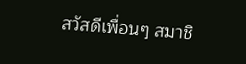สวัสดีเพื่อนๆ สมาชิ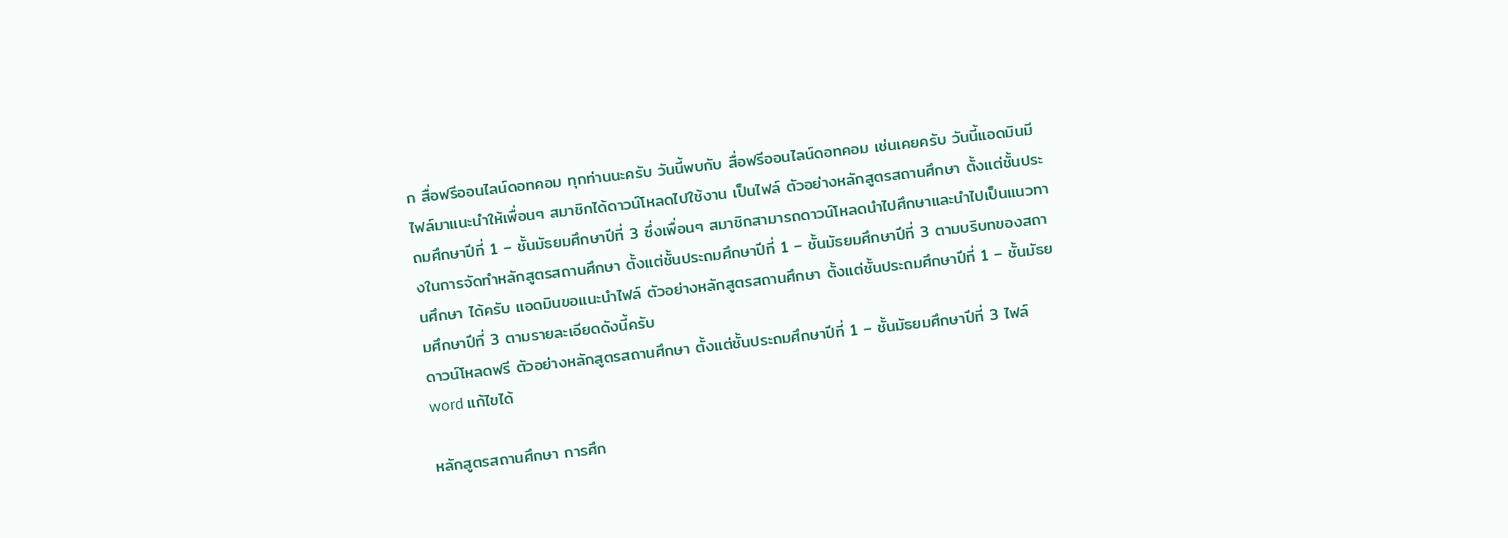ก สื่อฟรีออนไลน์ดอทคอม ทุกท่านนะครับ วันนี้พบกับ สื่อฟรีออนไลน์ดอทคอม เช่นเคยครับ วันนี้แอดมินมีไฟล์มาแนะนำให้เพื่อนๆ สมาชิกได้ดาวน์โหลดไปใช้งาน เป็นไฟล์ ตัวอย่างหลักสูตรสถานศึกษา ตั้งแต่ชั้นประถมศึกษาปีที่ 1 – ชั้นมัธยมศึกษาปีที่ 3 ซึ่งเพื่อนๆ สมาชิกสามารถดาวน์โหลดนำไปศึกษาและนำไปเป็นแนวทางในการจัดทำหลักสูตรสถานศึกษา ตั้งแต่ชั้นประถมศึกษาปีที่ 1 – ชั้นมัธยมศึกษาปีที่ 3 ตามบริบทของสถานศึกษา ได้ครับ แอดมินขอแนะนำไฟล์ ตัวอย่างหลักสูตรสถานศึกษา ตั้งแต่ชั้นประถมศึกษาปีที่ 1 – ชั้นมัธยมศึกษาปีที่ 3 ตามรายละเอียดดังนี้ครับ
ดาวน์โหลดฟรี ตัวอย่างหลักสูตรสถานศึกษา ตั้งแต่ชั้นประถมศึกษาปีที่ 1 – ชั้นมัธยมศึกษาปีที่ 3 ไฟล์ word แก้ไขได้

หลักสูตรสถานศึกษา การศึก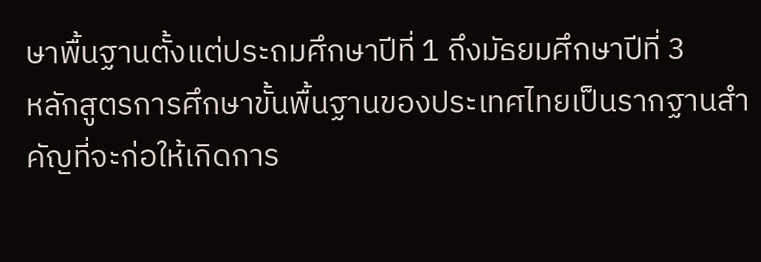ษาพื้นฐานตั้งแต่ประถมศึกษาปีที่ 1 ถึงมัธยมศึกษาปีที่ 3
หลักสูตรการศึกษาขั้นพื้นฐานของประเทศไทยเป็นรากฐานสำคัญที่จะก่อให้เกิดการ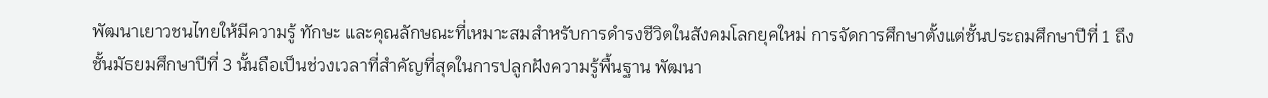พัฒนาเยาวชนไทยให้มีความรู้ ทักษะ และคุณลักษณะที่เหมาะสมสำหรับการดำรงชีวิตในสังคมโลกยุคใหม่ การจัดการศึกษาตั้งแต่ชั้นประถมศึกษาปีที่ 1 ถึงชั้นมัธยมศึกษาปีที่ 3 นั้นถือเป็นช่วงเวลาที่สำคัญที่สุดในการปลูกฝังความรู้พื้นฐาน พัฒนา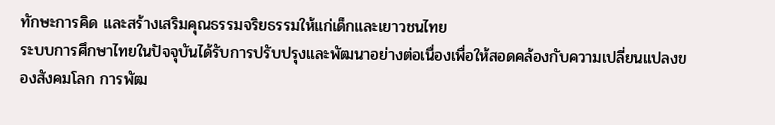ทักษะการคิด และสร้างเสริมคุณธรรมจริยธรรมให้แก่เด็กและเยาวชนไทย
ระบบการศึกษาไทยในปัจจุบันได้รับการปรับปรุงและพัฒนาอย่างต่อเนื่องเพื่อให้สอดคล้องกับความเปลี่ยนแปลงของสังคมโลก การพัฒ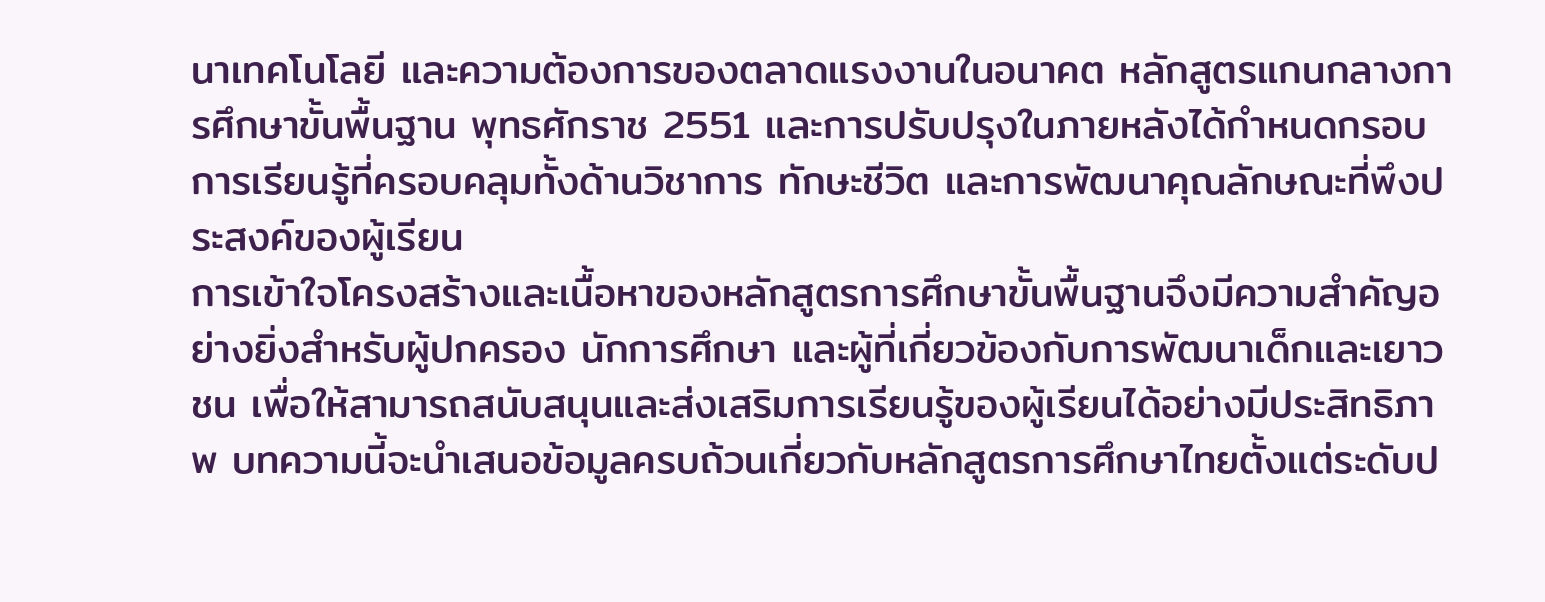นาเทคโนโลยี และความต้องการของตลาดแรงงานในอนาคต หลักสูตรแกนกลางการศึกษาขั้นพื้นฐาน พุทธศักราช 2551 และการปรับปรุงในภายหลังได้กำหนดกรอบการเรียนรู้ที่ครอบคลุมทั้งด้านวิชาการ ทักษะชีวิต และการพัฒนาคุณลักษณะที่พึงประสงค์ของผู้เรียน
การเข้าใจโครงสร้างและเนื้อหาของหลักสูตรการศึกษาขั้นพื้นฐานจึงมีความสำคัญอย่างยิ่งสำหรับผู้ปกครอง นักการศึกษา และผู้ที่เกี่ยวข้องกับการพัฒนาเด็กและเยาวชน เพื่อให้สามารถสนับสนุนและส่งเสริมการเรียนรู้ของผู้เรียนได้อย่างมีประสิทธิภาพ บทความนี้จะนำเสนอข้อมูลครบถ้วนเกี่ยวกับหลักสูตรการศึกษาไทยตั้งแต่ระดับป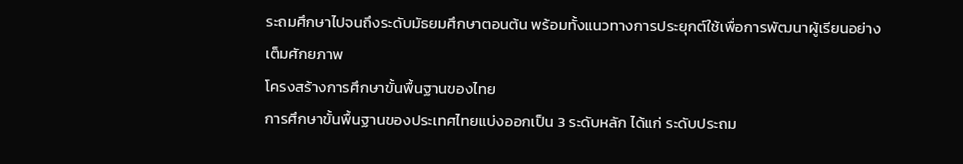ระถมศึกษาไปจนถึงระดับมัธยมศึกษาตอนต้น พร้อมทั้งแนวทางการประยุกต์ใช้เพื่อการพัฒนาผู้เรียนอย่างเต็มศักยภาพ
โครงสร้างการศึกษาขั้นพื้นฐานของไทย
การศึกษาขั้นพื้นฐานของประเทศไทยแบ่งออกเป็น 3 ระดับหลัก ได้แก่ ระดับประถม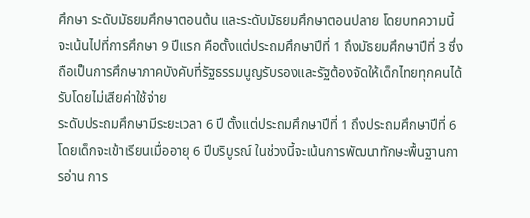ศึกษา ระดับมัธยมศึกษาตอนต้น และระดับมัธยมศึกษาตอนปลาย โดยบทความนี้จะเน้นไปที่การศึกษา 9 ปีแรก คือตั้งแต่ประถมศึกษาปีที่ 1 ถึงมัธยมศึกษาปีที่ 3 ซึ่งถือเป็นการศึกษาภาคบังคับที่รัฐธรรมนูญรับรองและรัฐต้องจัดให้เด็กไทยทุกคนได้รับโดยไม่เสียค่าใช้จ่าย
ระดับประถมศึกษามีระยะเวลา 6 ปี ตั้งแต่ประถมศึกษาปีที่ 1 ถึงประถมศึกษาปีที่ 6 โดยเด็กจะเข้าเรียนเมื่ออายุ 6 ปีบริบูรณ์ ในช่วงนี้จะเน้นการพัฒนาทักษะพื้นฐานการอ่าน การ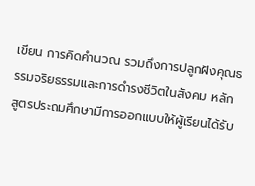เขียน การคิดคำนวณ รวมถึงการปลูกฝังคุณธรรมจริยธรรมและการดำรงชีวิตในสังคม หลักสูตรประถมศึกษามีการออกแบบให้ผู้เรียนได้รับ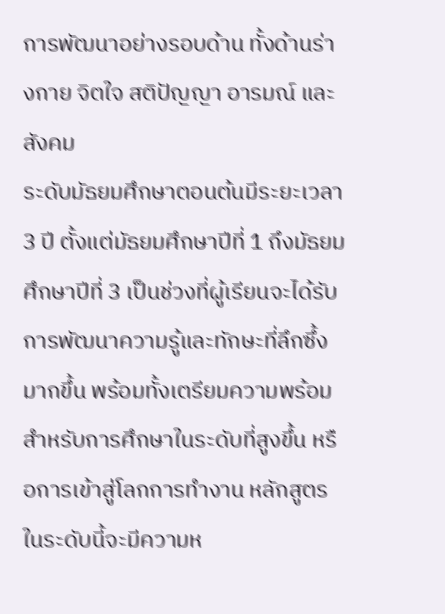การพัฒนาอย่างรอบด้าน ทั้งด้านร่างกาย จิตใจ สติปัญญา อารมณ์ และสังคม
ระดับมัธยมศึกษาตอนต้นมีระยะเวลา 3 ปี ตั้งแต่มัธยมศึกษาปีที่ 1 ถึงมัธยมศึกษาปีที่ 3 เป็นช่วงที่ผู้เรียนจะได้รับการพัฒนาความรู้และทักษะที่ลึกซึ้งมากขึ้น พร้อมทั้งเตรียมความพร้อมสำหรับการศึกษาในระดับที่สูงขึ้น หรือการเข้าสู่โลกการทำงาน หลักสูตรในระดับนี้จะมีความห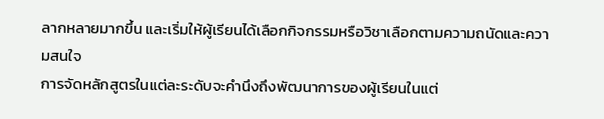ลากหลายมากขึ้น และเริ่มให้ผู้เรียนได้เลือกกิจกรรมหรือวิชาเลือกตามความถนัดและความสนใจ
การจัดหลักสูตรในแต่ละระดับจะคำนึงถึงพัฒนาการของผู้เรียนในแต่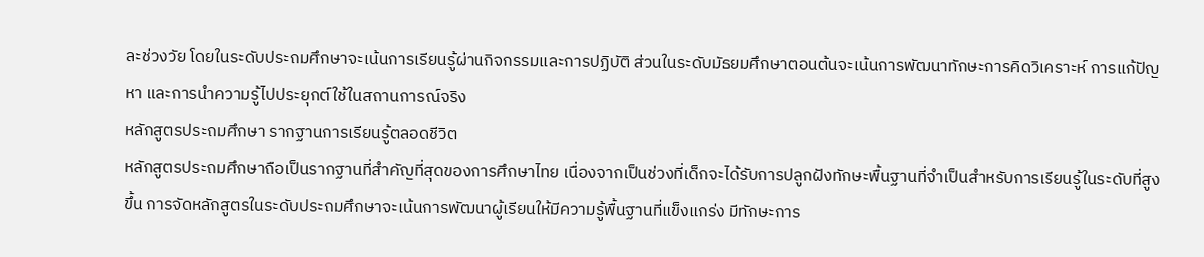ละช่วงวัย โดยในระดับประถมศึกษาจะเน้นการเรียนรู้ผ่านกิจกรรมและการปฏิบัติ ส่วนในระดับมัธยมศึกษาตอนต้นจะเน้นการพัฒนาทักษะการคิดวิเคราะห์ การแก้ปัญหา และการนำความรู้ไปประยุกต์ใช้ในสถานการณ์จริง
หลักสูตรประถมศึกษา รากฐานการเรียนรู้ตลอดชีวิต
หลักสูตรประถมศึกษาถือเป็นรากฐานที่สำคัญที่สุดของการศึกษาไทย เนื่องจากเป็นช่วงที่เด็กจะได้รับการปลูกฝังทักษะพื้นฐานที่จำเป็นสำหรับการเรียนรู้ในระดับที่สูงขึ้น การจัดหลักสูตรในระดับประถมศึกษาจะเน้นการพัฒนาผู้เรียนให้มีความรู้พื้นฐานที่แข็งแกร่ง มีทักษะการ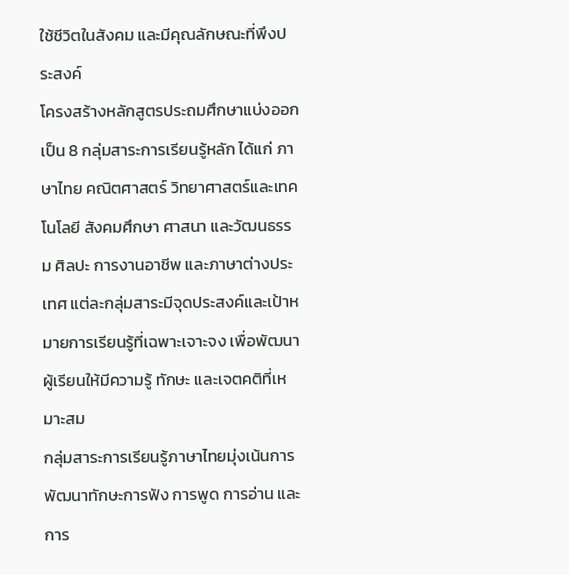ใช้ชีวิตในสังคม และมีคุณลักษณะที่พึงประสงค์
โครงสร้างหลักสูตรประถมศึกษาแบ่งออกเป็น 8 กลุ่มสาระการเรียนรู้หลัก ได้แก่ ภาษาไทย คณิตศาสตร์ วิทยาศาสตร์และเทคโนโลยี สังคมศึกษา ศาสนา และวัฒนธรรม ศิลปะ การงานอาชีพ และภาษาต่างประเทศ แต่ละกลุ่มสาระมีจุดประสงค์และเป้าหมายการเรียนรู้ที่เฉพาะเจาะจง เพื่อพัฒนาผู้เรียนให้มีความรู้ ทักษะ และเจตคติที่เหมาะสม
กลุ่มสาระการเรียนรู้ภาษาไทยมุ่งเน้นการพัฒนาทักษะการฟัง การพูด การอ่าน และการ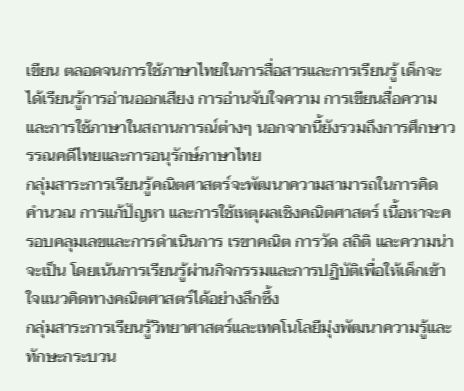เขียน ตลอดจนการใช้ภาษาไทยในการสื่อสารและการเรียนรู้ เด็กจะได้เรียนรู้การอ่านออกเสียง การอ่านจับใจความ การเขียนสื่อความ และการใช้ภาษาในสถานการณ์ต่างๆ นอกจากนี้ยังรวมถึงการศึกษาวรรณคดีไทยและการอนุรักษ์ภาษาไทย
กลุ่มสาระการเรียนรู้คณิตศาสตร์จะพัฒนาความสามารถในการคิดคำนวณ การแก้ปัญหา และการใช้เหตุผลเชิงคณิตศาสตร์ เนื้อหาจะครอบคลุมเลขและการดำเนินการ เรขาคณิต การวัด สถิติ และความน่าจะเป็น โดยเน้นการเรียนรู้ผ่านกิจกรรมและการปฏิบัติเพื่อให้เด็กเข้าใจแนวคิดทางคณิตศาสตร์ได้อย่างลึกซึ้ง
กลุ่มสาระการเรียนรู้วิทยาศาสตร์และเทคโนโลยีมุ่งพัฒนาความรู้และทักษะกระบวน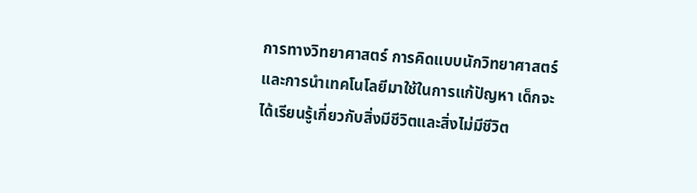การทางวิทยาศาสตร์ การคิดแบบนักวิทยาศาสตร์ และการนำเทคโนโลยีมาใช้ในการแก้ปัญหา เด็กจะได้เรียนรู้เกี่ยวกับสิ่งมีชีวิตและสิ่งไม่มีชีวิต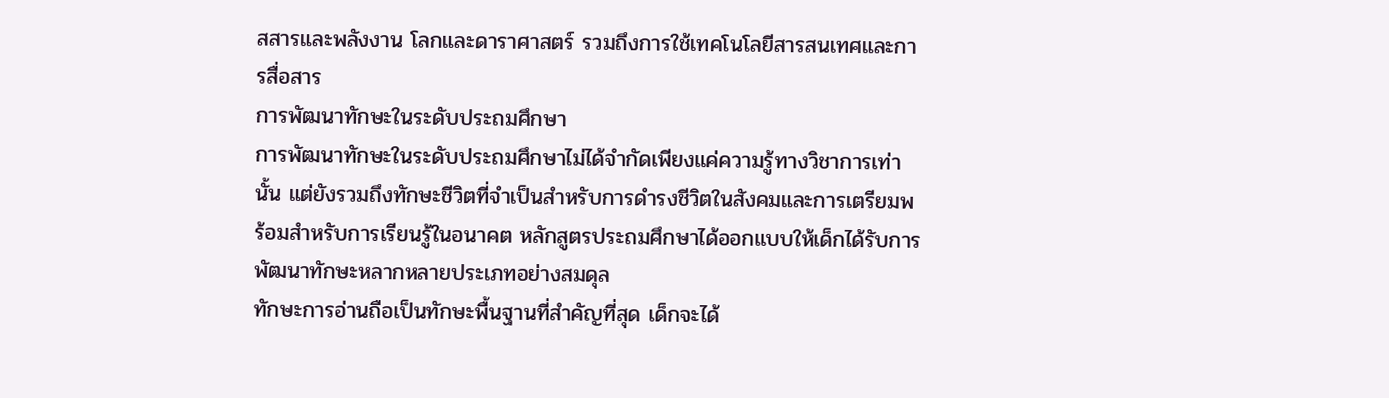สสารและพลังงาน โลกและดาราศาสตร์ รวมถึงการใช้เทคโนโลยีสารสนเทศและการสื่อสาร
การพัฒนาทักษะในระดับประถมศึกษา
การพัฒนาทักษะในระดับประถมศึกษาไม่ได้จำกัดเพียงแค่ความรู้ทางวิชาการเท่านั้น แต่ยังรวมถึงทักษะชีวิตที่จำเป็นสำหรับการดำรงชีวิตในสังคมและการเตรียมพร้อมสำหรับการเรียนรู้ในอนาคต หลักสูตรประถมศึกษาได้ออกแบบให้เด็กได้รับการพัฒนาทักษะหลากหลายประเภทอย่างสมดุล
ทักษะการอ่านถือเป็นทักษะพื้นฐานที่สำคัญที่สุด เด็กจะได้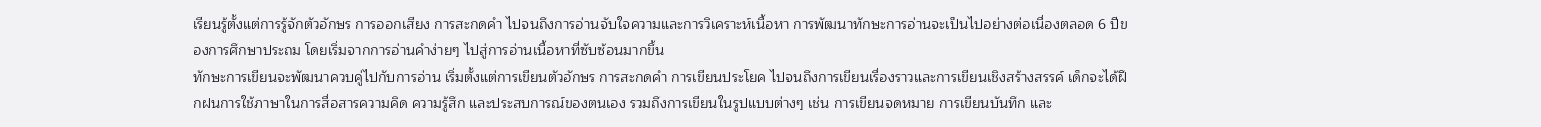เรียนรู้ตั้งแต่การรู้จักตัวอักษร การออกเสียง การสะกดคำ ไปจนถึงการอ่านจับใจความและการวิเคราะห์เนื้อหา การพัฒนาทักษะการอ่านจะเป็นไปอย่างต่อเนื่องตลอด 6 ปีของการศึกษาประถม โดยเริ่มจากการอ่านคำง่ายๆ ไปสู่การอ่านเนื้อหาที่ซับซ้อนมากขึ้น
ทักษะการเขียนจะพัฒนาควบคู่ไปกับการอ่าน เริ่มตั้งแต่การเขียนตัวอักษร การสะกดคำ การเขียนประโยค ไปจนถึงการเขียนเรื่องราวและการเขียนเชิงสร้างสรรค์ เด็กจะได้ฝึกฝนการใช้ภาษาในการสื่อสารความคิด ความรู้สึก และประสบการณ์ของตนเอง รวมถึงการเขียนในรูปแบบต่างๆ เช่น การเขียนจดหมาย การเขียนบันทึก และ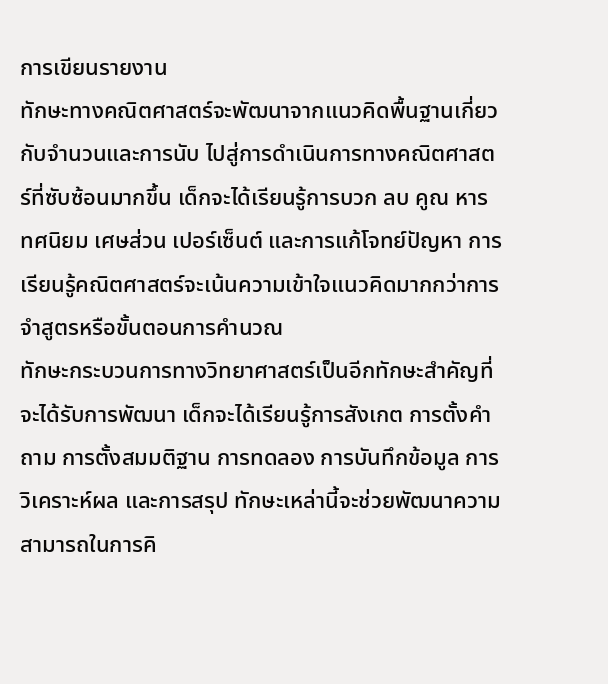การเขียนรายงาน
ทักษะทางคณิตศาสตร์จะพัฒนาจากแนวคิดพื้นฐานเกี่ยวกับจำนวนและการนับ ไปสู่การดำเนินการทางคณิตศาสตร์ที่ซับซ้อนมากขึ้น เด็กจะได้เรียนรู้การบวก ลบ คูณ หาร ทศนิยม เศษส่วน เปอร์เซ็นต์ และการแก้โจทย์ปัญหา การเรียนรู้คณิตศาสตร์จะเน้นความเข้าใจแนวคิดมากกว่าการจำสูตรหรือขั้นตอนการคำนวณ
ทักษะกระบวนการทางวิทยาศาสตร์เป็นอีกทักษะสำคัญที่จะได้รับการพัฒนา เด็กจะได้เรียนรู้การสังเกต การตั้งคำถาม การตั้งสมมติฐาน การทดลอง การบันทึกข้อมูล การวิเคราะห์ผล และการสรุป ทักษะเหล่านี้จะช่วยพัฒนาความสามารถในการคิ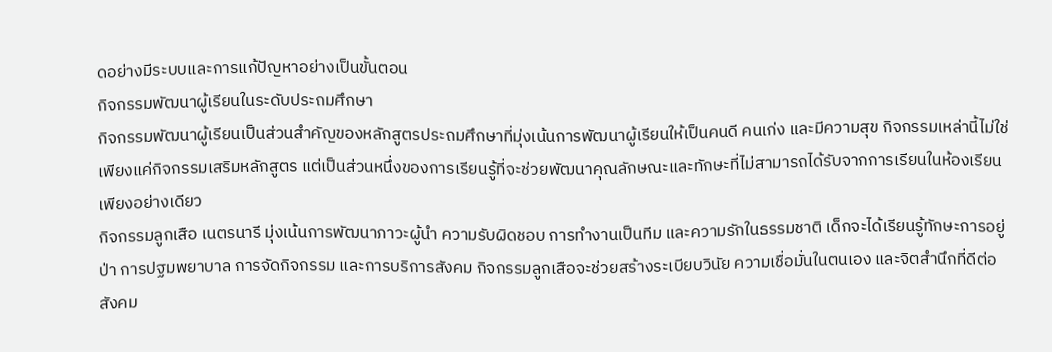ดอย่างมีระบบและการแก้ปัญหาอย่างเป็นขั้นตอน
กิจกรรมพัฒนาผู้เรียนในระดับประถมศึกษา
กิจกรรมพัฒนาผู้เรียนเป็นส่วนสำคัญของหลักสูตรประถมศึกษาที่มุ่งเน้นการพัฒนาผู้เรียนให้เป็นคนดี คนเก่ง และมีความสุข กิจกรรมเหล่านี้ไม่ใช่เพียงแค่กิจกรรมเสริมหลักสูตร แต่เป็นส่วนหนึ่งของการเรียนรู้ที่จะช่วยพัฒนาคุณลักษณะและทักษะที่ไม่สามารถได้รับจากการเรียนในห้องเรียนเพียงอย่างเดียว
กิจกรรมลูกเสือ เนตรนารี มุ่งเน้นการพัฒนาภาวะผู้นำ ความรับผิดชอบ การทำงานเป็นทีม และความรักในธรรมชาติ เด็กจะได้เรียนรู้ทักษะการอยู่ป่า การปฐมพยาบาล การจัดกิจกรรม และการบริการสังคม กิจกรรมลูกเสือจะช่วยสร้างระเบียบวินัย ความเชื่อมั่นในตนเอง และจิตสำนึกที่ดีต่อสังคม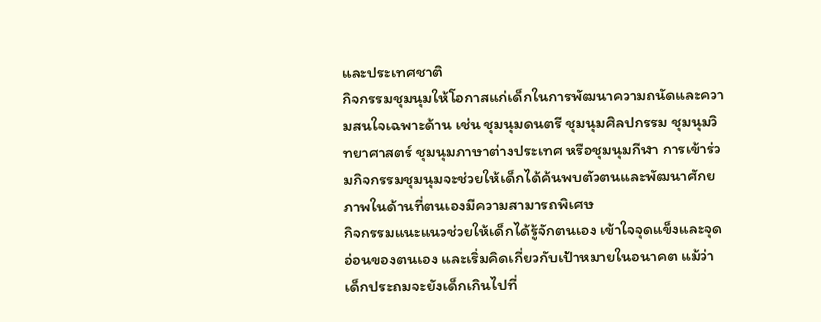และประเทศชาติ
กิจกรรมชุมนุมให้โอกาสแก่เด็กในการพัฒนาความถนัดและความสนใจเฉพาะด้าน เช่น ชุมนุมดนตรี ชุมนุมศิลปกรรม ชุมนุมวิทยาศาสตร์ ชุมนุมภาษาต่างประเทศ หรือชุมนุมกีฬา การเข้าร่วมกิจกรรมชุมนุมจะช่วยให้เด็กได้ค้นพบตัวตนและพัฒนาศักยภาพในด้านที่ตนเองมีความสามารถพิเศษ
กิจกรรมแนะแนวช่วยให้เด็กได้รู้จักตนเอง เข้าใจจุดแข็งและจุดอ่อนของตนเอง และเริ่มคิดเกี่ยวกับเป้าหมายในอนาคต แม้ว่าเด็กประถมจะยังเด็กเกินไปที่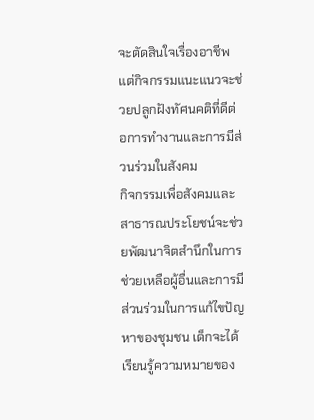จะตัดสินใจเรื่องอาชีพ แต่กิจกรรมแนะแนวจะช่วยปลูกฝังทัศนคติที่ดีต่อการทำงานและการมีส่วนร่วมในสังคม
กิจกรรมเพื่อสังคมและสาธารณประโยชน์จะช่วยพัฒนาจิตสำนึกในการช่วยเหลือผู้อื่นและการมีส่วนร่วมในการแก้ไขปัญหาของชุมชน เด็กจะได้เรียนรู้ความหมายของ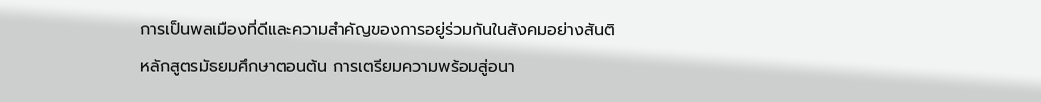การเป็นพลเมืองที่ดีและความสำคัญของการอยู่ร่วมกันในสังคมอย่างสันติ
หลักสูตรมัธยมศึกษาตอนต้น การเตรียมความพร้อมสู่อนา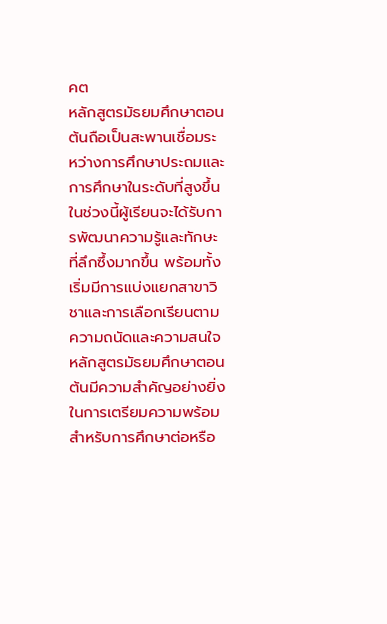คต
หลักสูตรมัธยมศึกษาตอนต้นถือเป็นสะพานเชื่อมระหว่างการศึกษาประถมและการศึกษาในระดับที่สูงขึ้น ในช่วงนี้ผู้เรียนจะได้รับการพัฒนาความรู้และทักษะที่ลึกซึ้งมากขึ้น พร้อมทั้งเริ่มมีการแบ่งแยกสาขาวิชาและการเลือกเรียนตามความถนัดและความสนใจ หลักสูตรมัธยมศึกษาตอนต้นมีความสำคัญอย่างยิ่งในการเตรียมความพร้อมสำหรับการศึกษาต่อหรือ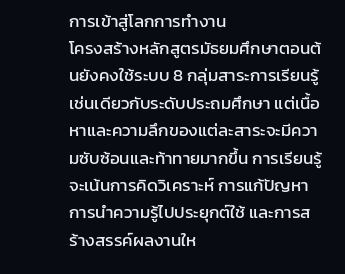การเข้าสู่โลกการทำงาน
โครงสร้างหลักสูตรมัธยมศึกษาตอนต้นยังคงใช้ระบบ 8 กลุ่มสาระการเรียนรู้เช่นเดียวกับระดับประถมศึกษา แต่เนื้อหาและความลึกของแต่ละสาระจะมีความซับซ้อนและท้าทายมากขึ้น การเรียนรู้จะเน้นการคิดวิเคราะห์ การแก้ปัญหา การนำความรู้ไปประยุกต์ใช้ และการสร้างสรรค์ผลงานให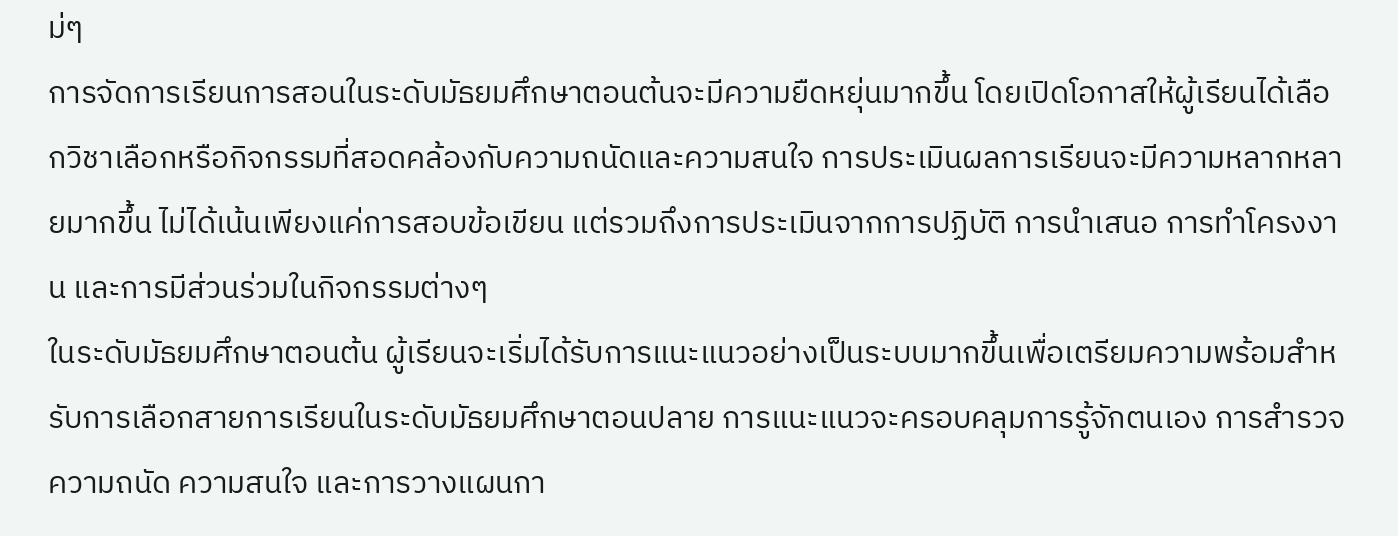ม่ๆ
การจัดการเรียนการสอนในระดับมัธยมศึกษาตอนต้นจะมีความยืดหยุ่นมากขึ้น โดยเปิดโอกาสให้ผู้เรียนได้เลือกวิชาเลือกหรือกิจกรรมที่สอดคล้องกับความถนัดและความสนใจ การประเมินผลการเรียนจะมีความหลากหลายมากขึ้น ไม่ได้เน้นเพียงแค่การสอบข้อเขียน แต่รวมถึงการประเมินจากการปฏิบัติ การนำเสนอ การทำโครงงาน และการมีส่วนร่วมในกิจกรรมต่างๆ
ในระดับมัธยมศึกษาตอนต้น ผู้เรียนจะเริ่มได้รับการแนะแนวอย่างเป็นระบบมากขึ้นเพื่อเตรียมความพร้อมสำหรับการเลือกสายการเรียนในระดับมัธยมศึกษาตอนปลาย การแนะแนวจะครอบคลุมการรู้จักตนเอง การสำรวจความถนัด ความสนใจ และการวางแผนกา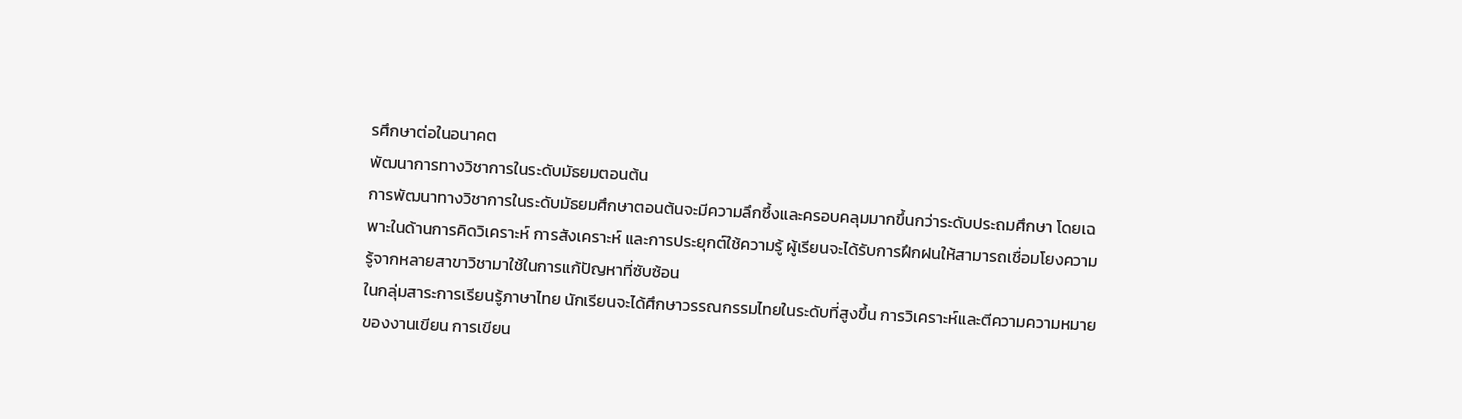รศึกษาต่อในอนาคต
พัฒนาการทางวิชาการในระดับมัธยมตอนต้น
การพัฒนาทางวิชาการในระดับมัธยมศึกษาตอนต้นจะมีความลึกซึ้งและครอบคลุมมากขึ้นกว่าระดับประถมศึกษา โดยเฉพาะในด้านการคิดวิเคราะห์ การสังเคราะห์ และการประยุกต์ใช้ความรู้ ผู้เรียนจะได้รับการฝึกฝนให้สามารถเชื่อมโยงความรู้จากหลายสาขาวิชามาใช้ในการแก้ปัญหาที่ซับซ้อน
ในกลุ่มสาระการเรียนรู้ภาษาไทย นักเรียนจะได้ศึกษาวรรณกรรมไทยในระดับที่สูงขึ้น การวิเคราะห์และตีความความหมายของงานเขียน การเขียน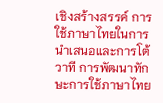เชิงสร้างสรรค์ การใช้ภาษาไทยในการนำเสนอและการโต้วาที การพัฒนาทักษะการใช้ภาษาไทย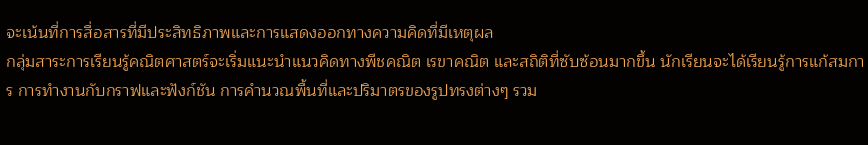จะเน้นที่การสื่อสารที่มีประสิทธิภาพและการแสดงออกทางความคิดที่มีเหตุผล
กลุ่มสาระการเรียนรู้คณิตศาสตร์จะเริ่มแนะนำแนวคิดทางพีชคณิต เรขาคณิต และสถิติที่ซับซ้อนมากขึ้น นักเรียนจะได้เรียนรู้การแก้สมการ การทำงานกับกราฟและฟังก์ชัน การคำนวณพื้นที่และปริมาตรของรูปทรงต่างๆ รวม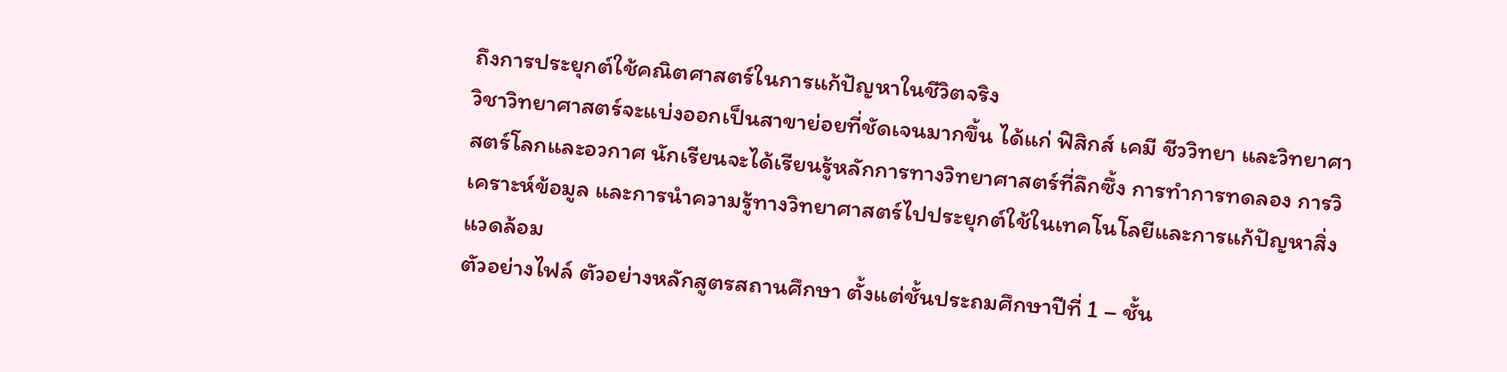ถึงการประยุกต์ใช้คณิตศาสตร์ในการแก้ปัญหาในชีวิตจริง
วิชาวิทยาศาสตร์จะแบ่งออกเป็นสาขาย่อยที่ชัดเจนมากขึ้น ได้แก่ ฟิสิกส์ เคมี ชีววิทยา และวิทยาศาสตร์โลกและอวกาศ นักเรียนจะได้เรียนรู้หลักการทางวิทยาศาสตร์ที่ลึกซึ้ง การทำการทดลอง การวิเคราะห์ข้อมูล และการนำความรู้ทางวิทยาศาสตร์ไปประยุกต์ใช้ในเทคโนโลยีและการแก้ปัญหาสิ่งแวดล้อม
ตัวอย่างไฟล์ ตัวอย่างหลักสูตรสถานศึกษา ตั้งแต่ชั้นประถมศึกษาปีที่ 1 – ชั้น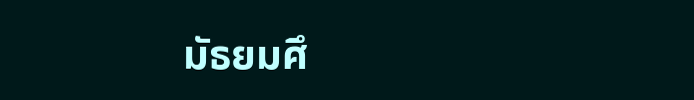มัธยมศึ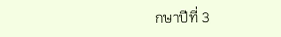กษาปีที่ 3